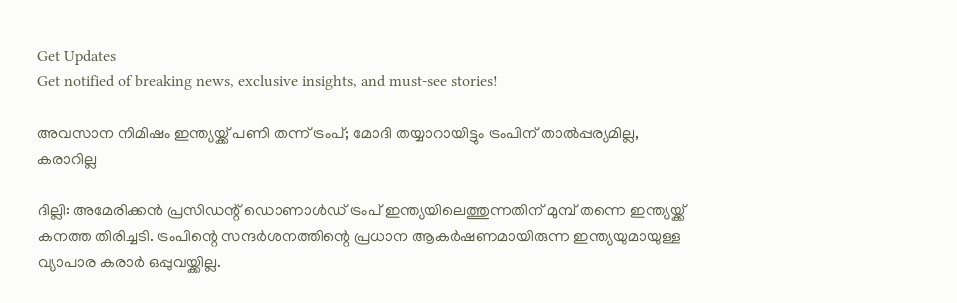Get Updates
Get notified of breaking news, exclusive insights, and must-see stories!

അവസാന നിമിഷം ഇന്ത്യയ്ക്ക് പണി തന്ന് ട്രംപ്; മോദി തയ്യാറായിട്ടും ട്രംപിന് താല്‍പ്പര്യമില്ല, കരാറില്ല

ദില്ലി: അമേരിക്കന്‍ പ്രസിഡന്റ് ഡൊണാള്‍ഡ് ട്രംപ് ഇന്ത്യയിലെത്തുന്നതിന് മുമ്പ് തന്നെ ഇന്ത്യയ്ക്ക് കനത്ത തിരിച്ചടി. ട്രംപിന്റെ സന്ദര്‍ശനത്തിന്റെ പ്രധാന ആകര്‍ഷണമായിരുന്ന ഇന്ത്യയുമായുള്ള വ്യാപാര കരാര്‍ ഒപ്പുവയ്ക്കില്ല.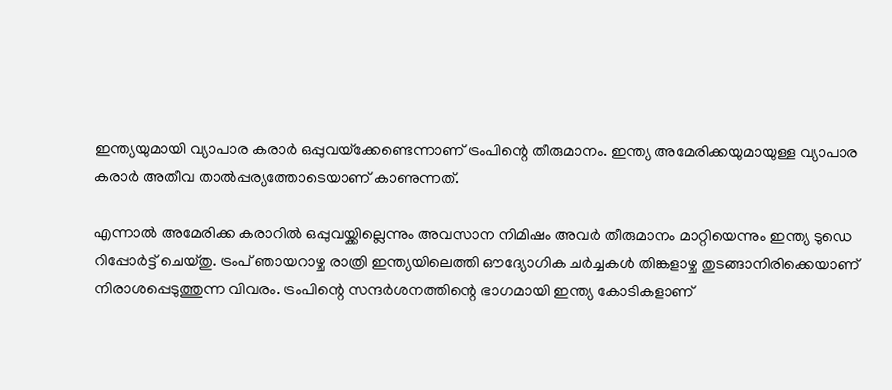ഇന്ത്യയുമായി വ്യാപാര കരാര്‍ ഒപ്പുവയ്‌ക്കേണ്ടെന്നാണ് ട്രംപിന്റെ തീരുമാനം. ഇന്ത്യ അമേരിക്കയുമായുള്ള വ്യാപാര കരാര്‍ അതീവ താല്‍പ്പര്യത്തോടെയാണ് കാണുന്നത്.

എന്നാല്‍ അമേരിക്ക കരാറില്‍ ഒപ്പുവയ്ക്കില്ലെന്നും അവസാന നിമിഷം അവര്‍ തീരുമാനം മാറ്റിയെന്നും ഇന്ത്യ ടുഡെ റിപ്പോര്‍ട്ട് ചെയ്തു. ട്രംപ് ഞായറാഴ്ച രാത്രി ഇന്ത്യയിലെത്തി ഔദ്യോഗിക ചര്‍ച്ചകള്‍ തിങ്കളാഴ്ച തുടങ്ങാനിരിക്കെയാണ് നിരാശപ്പെടുത്തുന്ന വിവരം. ട്രംപിന്റെ സന്ദര്‍ശനത്തിന്റെ ഭാഗമായി ഇന്ത്യ കോടികളാണ്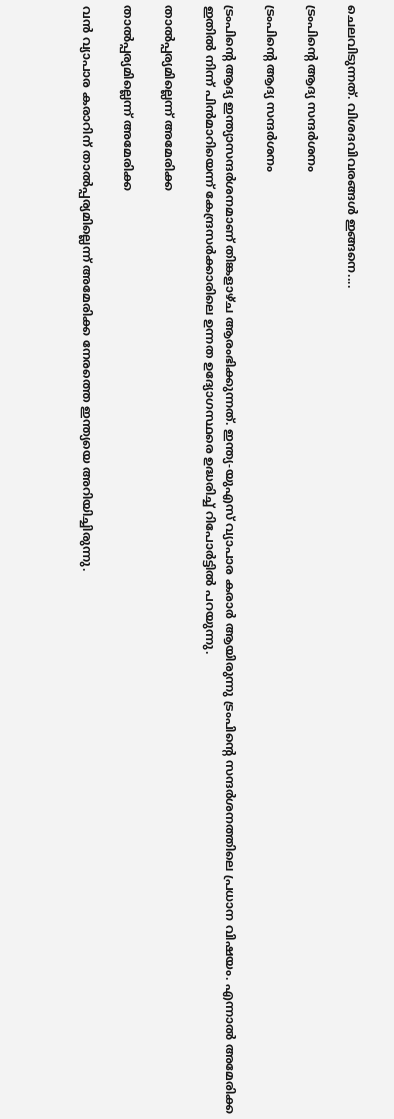ചെലവിടുന്നത്. വിശദവിവരങ്ങള്‍ ഇങ്ങനെ....

ട്രംപിന്റെ ആദ്യ സന്ദര്‍ശനം

ട്രംപിന്റെ ആദ്യ സന്ദര്‍ശനം

ട്രംപിന്റെ ആദ്യ ഇന്ത്യാസന്ദര്‍ശനമാണ് തിങ്കളാഴ്ച ആരംഭിക്കുന്നത്. ഇന്ത്യ-യുഎസ് വ്യാപാര കരാര്‍ ആയിരുന്നു ട്രംപിന്റെ സന്ദര്‍ശനത്തിലെ പ്രധാന വിഷയം. എന്നാല്‍ അമേരിക്ക ഇതില്‍ നിന്ന് പിന്‍മാറിയെന്ന് കേന്ദ്രസര്‍ക്കാരിലെ ഉന്നത ഉദ്യോഗസ്ഥരെ ഉദ്ധരിച്ച് റിപോര്‍ട്ടില്‍ പറയുന്നു.

താല്‍പ്പര്യമില്ലെന്ന് അമേരിക്ക

താല്‍പ്പര്യമില്ലെന്ന് അമേരിക്ക

വന്‍ വ്യാപാര കരാറിന് താല്‍പ്പര്യമില്ലെന്ന് അമേരിക്ക നേരത്തെ ഇന്ത്യയെ അറിയിച്ചിരുന്നു.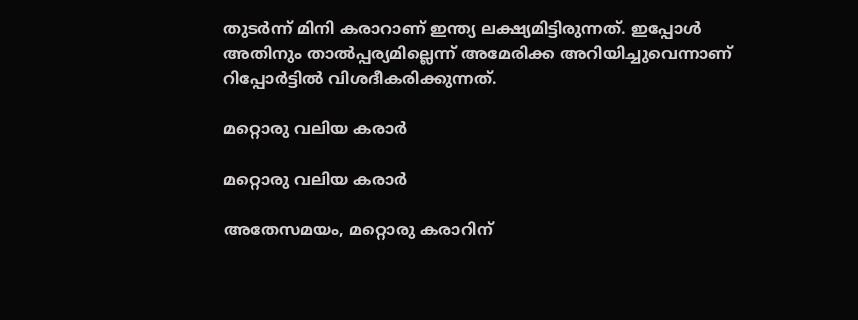തുടര്‍ന്ന് മിനി കരാറാണ് ഇന്ത്യ ലക്ഷ്യമിട്ടിരുന്നത്. ഇപ്പോള്‍ അതിനും താല്‍പ്പര്യമില്ലെന്ന് അമേരിക്ക അറിയിച്ചുവെന്നാണ് റിപ്പോര്‍ട്ടില്‍ വിശദീകരിക്കുന്നത്.

മറ്റൊരു വലിയ കരാര്‍

മറ്റൊരു വലിയ കരാര്‍

അതേസമയം, മറ്റൊരു കരാറിന്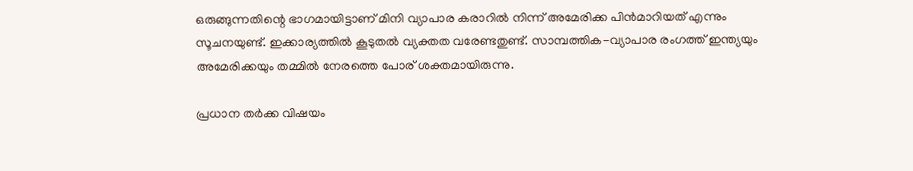ഒരുങ്ങുന്നതിന്റെ ഭാഗമായിട്ടാണ് മിനി വ്യാപാര കരാറില്‍ നിന്ന് അമേരിക്ക പിന്‍മാറിയത് എന്നും സൂചനയുണ്ട്. ഇക്കാര്യത്തില്‍ കൂടുതല്‍ വ്യക്തത വരേണ്ടതുണ്ട്. സാമ്പത്തിക-വ്യാപാര രംഗത്ത് ഇന്ത്യയും അമേരിക്കയും തമ്മില്‍ നേരത്തെ പോര് ശക്തമായിരുന്നു.

പ്രധാന തര്‍ക്ക വിഷയം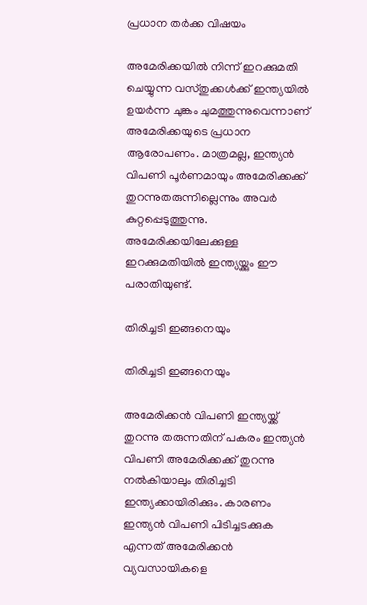പ്രധാന തര്‍ക്ക വിഷയം

അമേരിക്കയില്‍ നിന്ന് ഇറക്കുമതി ചെയ്യുന്ന വസ്തുക്കള്‍ക്ക് ഇന്ത്യയില്‍ ഉയര്‍ന്ന ചുങ്കം ചുമത്തുന്നുവെന്നാണ് അമേരിക്കയുടെ പ്രധാന ആരോപണം. മാത്രമല്ല, ഇന്ത്യന്‍ വിപണി പൂര്‍ണമായും അമേരിക്കക്ക് തുറന്നുതരുന്നില്ലെന്നും അവര്‍ കുറ്റപ്പെടുത്തുന്നു. അമേരിക്കയിലേക്കുള്ള ഇറക്കുമതിയില്‍ ഇന്ത്യയ്ക്കും ഈ പരാതിയുണ്ട്.

തിരിച്ചടി ഇങ്ങനെയും

തിരിച്ചടി ഇങ്ങനെയും

അമേരിക്കന്‍ വിപണി ഇന്ത്യയ്ക്ക് തുറന്നു തരുന്നതിന് പകരം ഇന്ത്യന്‍ വിപണി അമേരിക്കക്ക് തുറന്നു നല്‍കിയാലും തിരിച്ചടി ഇന്ത്യക്കായിരിക്കും. കാരണം ഇന്ത്യന്‍ വിപണി പിടിച്ചടക്കുക എന്നത് അമേരിക്കന്‍ വ്യവസായികളെ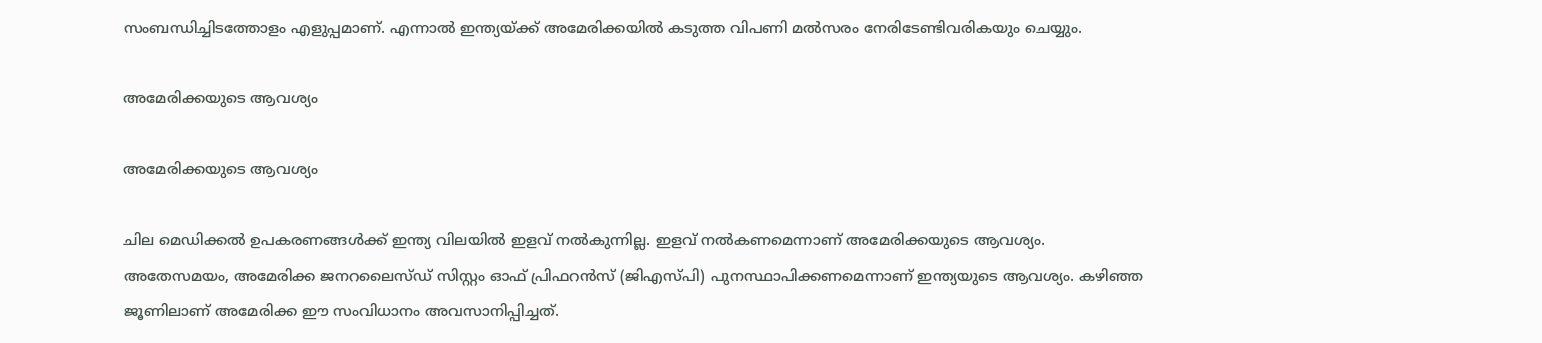സംബന്ധിച്ചിടത്തോളം എളുപ്പമാണ്. എന്നാല്‍ ഇന്ത്യയ്ക്ക് അമേരിക്കയില്‍ കടുത്ത വിപണി മല്‍സരം നേരിടേണ്ടിവരികയും ചെയ്യും.

അമേരിക്കയുടെ ആവശ്യം

അമേരിക്കയുടെ ആവശ്യം

ചില മെഡിക്കല്‍ ഉപകരണങ്ങള്‍ക്ക് ഇന്ത്യ വിലയില്‍ ഇളവ് നല്‍കുന്നില്ല. ഇളവ് നല്‍കണമെന്നാണ് അമേരിക്കയുടെ ആവശ്യം. അതേസമയം, അമേരിക്ക ജനറലൈസ്ഡ് സിസ്റ്റം ഓഫ് പ്രിഫറന്‍സ് (ജിഎസ്പി) പുനസ്ഥാപിക്കണമെന്നാണ് ഇന്ത്യയുടെ ആവശ്യം. കഴിഞ്ഞ ജൂണിലാണ് അമേരിക്ക ഈ സംവിധാനം അവസാനിപ്പിച്ചത്.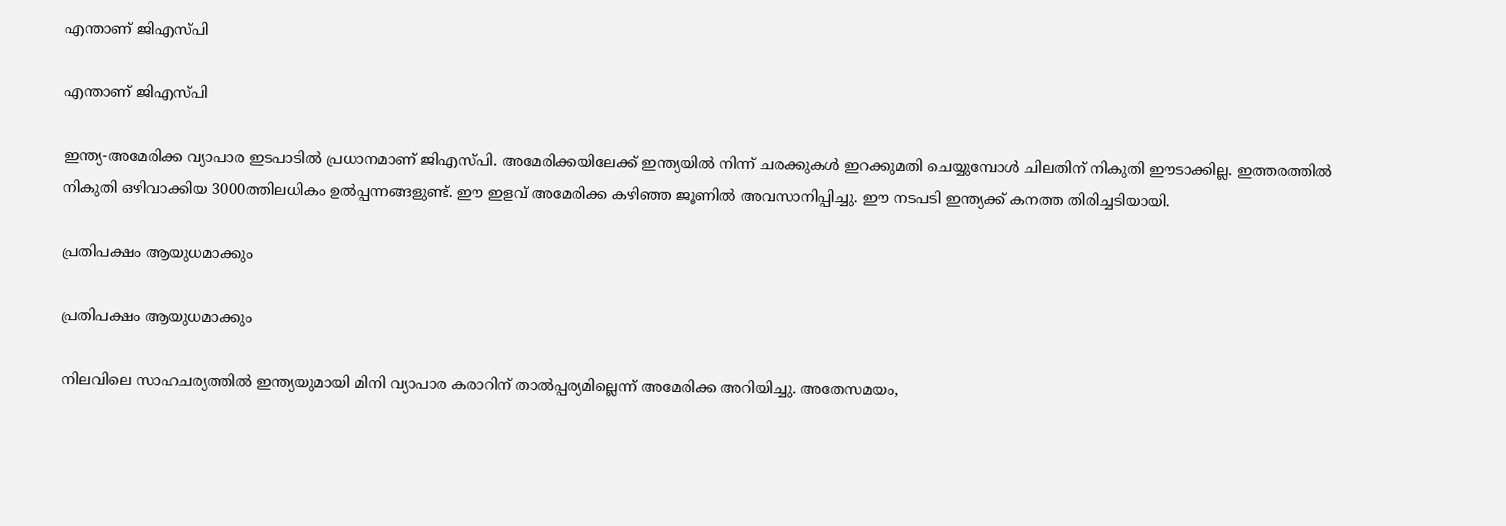എന്താണ് ജിഎസ്പി

എന്താണ് ജിഎസ്പി

ഇന്ത്യ-അമേരിക്ക വ്യാപാര ഇടപാടില്‍ പ്രധാനമാണ് ജിഎസ്പി. അമേരിക്കയിലേക്ക് ഇന്ത്യയില്‍ നിന്ന് ചരക്കുകള്‍ ഇറക്കുമതി ചെയ്യുമ്പോള്‍ ചിലതിന് നികുതി ഈടാക്കില്ല. ഇത്തരത്തില്‍ നികുതി ഒഴിവാക്കിയ 3000ത്തിലധികം ഉല്‍പ്പന്നങ്ങളുണ്ട്. ഈ ഇളവ് അമേരിക്ക കഴിഞ്ഞ ജൂണില്‍ അവസാനിപ്പിച്ചു. ഈ നടപടി ഇന്ത്യക്ക് കനത്ത തിരിച്ചടിയായി.

പ്രതിപക്ഷം ആയുധമാക്കും

പ്രതിപക്ഷം ആയുധമാക്കും

നിലവിലെ സാഹചര്യത്തില്‍ ഇന്ത്യയുമായി മിനി വ്യാപാര കരാറിന് താല്‍പ്പര്യമില്ലെന്ന് അമേരിക്ക അറിയിച്ചു. അതേസമയം,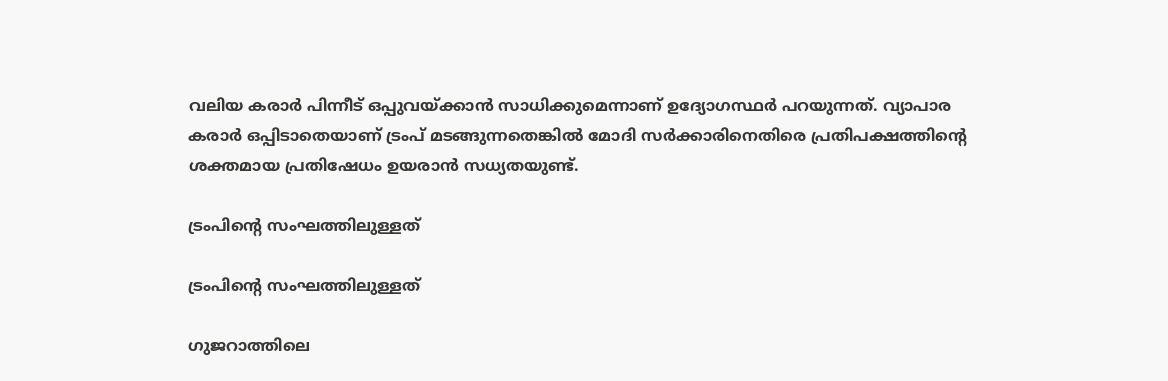വലിയ കരാര്‍ പിന്നീട് ഒപ്പുവയ്ക്കാന്‍ സാധിക്കുമെന്നാണ് ഉദ്യോഗസ്ഥര്‍ പറയുന്നത്. വ്യാപാര കരാര്‍ ഒപ്പിടാതെയാണ് ട്രംപ് മടങ്ങുന്നതെങ്കില്‍ മോദി സര്‍ക്കാരിനെതിരെ പ്രതിപക്ഷത്തിന്റെ ശക്തമായ പ്രതിഷേധം ഉയരാന്‍ സധ്യതയുണ്ട്.

ട്രംപിന്റെ സംഘത്തിലുള്ളത്

ട്രംപിന്റെ സംഘത്തിലുള്ളത്

ഗുജറാത്തിലെ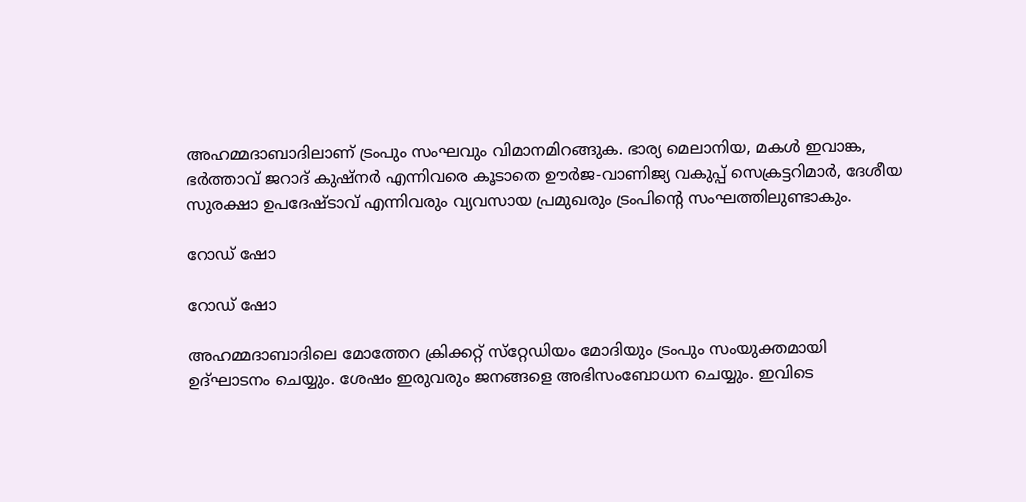അഹമ്മദാബാദിലാണ് ട്രംപും സംഘവും വിമാനമിറങ്ങുക. ഭാര്യ മെലാനിയ, മകള്‍ ഇവാങ്ക, ഭര്‍ത്താവ് ജറാദ് കുഷ്‌നര്‍ എന്നിവരെ കൂടാതെ ഊര്‍ജ-വാണിജ്യ വകുപ്പ് സെക്രട്ടറിമാര്‍, ദേശീയ സുരക്ഷാ ഉപദേഷ്ടാവ് എന്നിവരും വ്യവസായ പ്രമുഖരും ട്രംപിന്റെ സംഘത്തിലുണ്ടാകും.

റോഡ് ഷോ

റോഡ് ഷോ

അഹമ്മദാബാദിലെ മോത്തേറ ക്രിക്കറ്റ് സ്‌റ്റേഡിയം മോദിയും ട്രംപും സംയുക്തമായി ഉദ്ഘാടനം ചെയ്യും. ശേഷം ഇരുവരും ജനങ്ങളെ അഭിസംബോധന ചെയ്യും. ഇവിടെ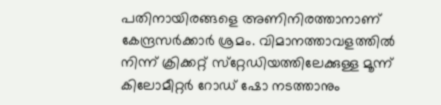പതിനായിരങ്ങളെ അണിനിരത്താനാണ് കേന്ദ്രസര്‍ക്കാര്‍ ശ്രമം. വിമാനത്താവളത്തില്‍ നിന്ന് ക്രിക്കറ്റ് സ്‌റ്റേഡിയത്തിലേക്കുള്ള മൂന്ന് കിലോമീറ്റര്‍ റോഡ് ഷോ നടത്താനും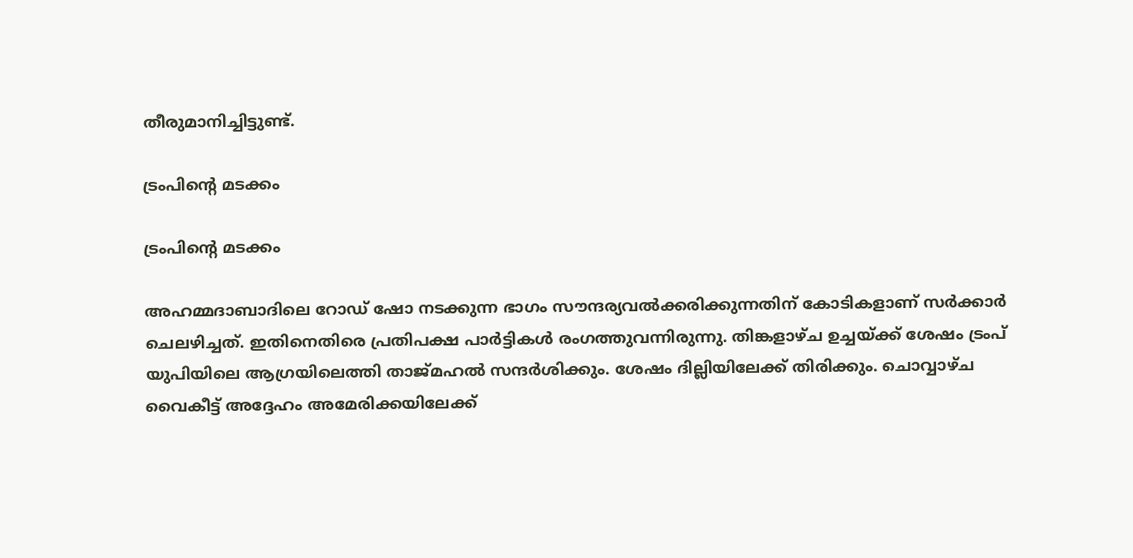തീരുമാനിച്ചിട്ടുണ്ട്.

ട്രംപിന്റെ മടക്കം

ട്രംപിന്റെ മടക്കം

അഹമ്മദാബാദിലെ റോഡ് ഷോ നടക്കുന്ന ഭാഗം സൗന്ദര്യവല്‍ക്കരിക്കുന്നതിന് കോടികളാണ് സര്‍ക്കാര്‍ ചെലഴിച്ചത്. ഇതിനെതിരെ പ്രതിപക്ഷ പാര്‍ട്ടികള്‍ രംഗത്തുവന്നിരുന്നു. തിങ്കളാഴ്ച ഉച്ചയ്ക്ക് ശേഷം ട്രംപ് യുപിയിലെ ആഗ്രയിലെത്തി താജ്മഹല്‍ സന്ദര്‍ശിക്കും. ശേഷം ദില്ലിയിലേക്ക് തിരിക്കും. ചൊവ്വാഴ്ച വൈകീട്ട് അദ്ദേഹം അമേരിക്കയിലേക്ക്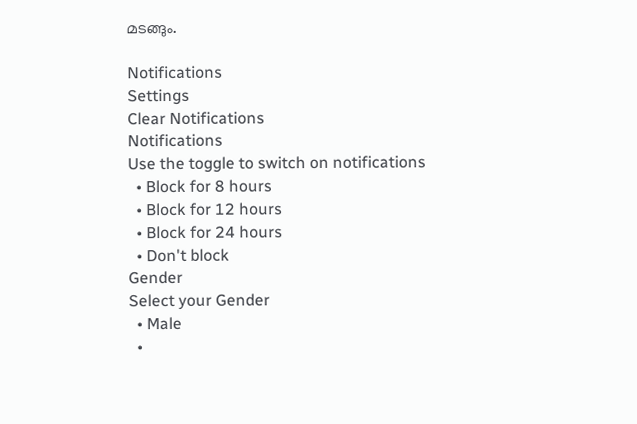മടങ്ങും.

Notifications
Settings
Clear Notifications
Notifications
Use the toggle to switch on notifications
  • Block for 8 hours
  • Block for 12 hours
  • Block for 24 hours
  • Don't block
Gender
Select your Gender
  • Male
  •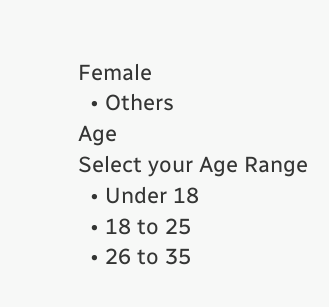Female
  • Others
Age
Select your Age Range
  • Under 18
  • 18 to 25
  • 26 to 35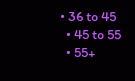• 36 to 45
  • 45 to 55
  • 55+